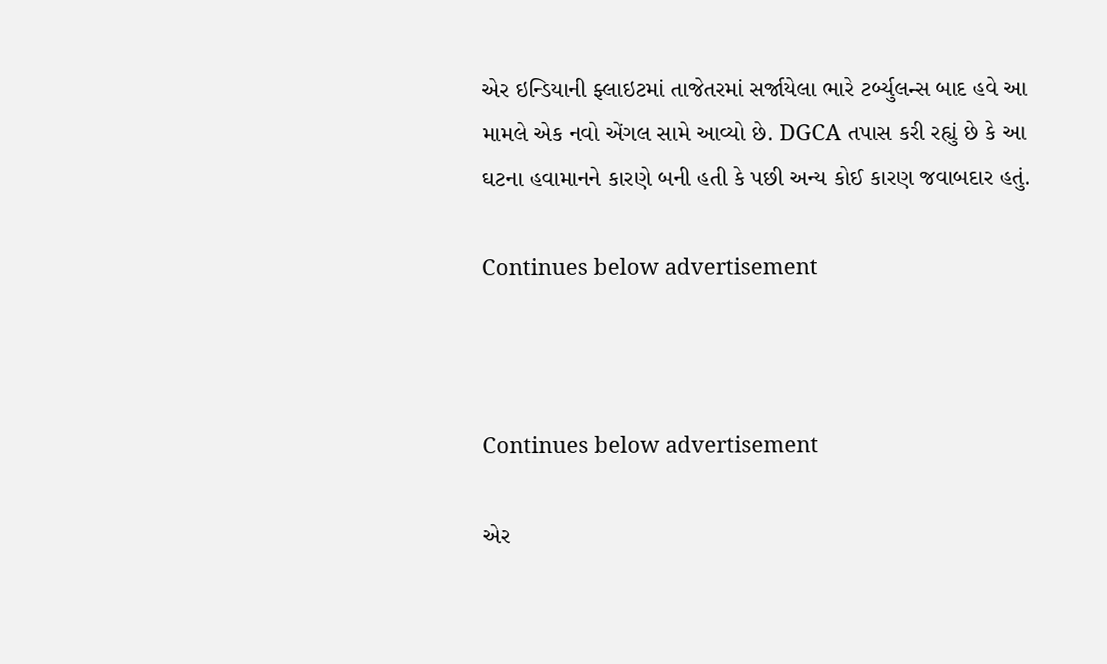એર ઇન્ડિયાની ફ્લાઇટમાં તાજેતરમાં સર્જાયેલા ભારે ટર્બ્યુલન્સ બાદ હવે આ મામલે એક નવો એંગલ સામે આવ્યો છે. DGCA તપાસ કરી રહ્યું છે કે આ ઘટના હવામાનને કારણે બની હતી કે પછી અન્ય કોઈ કારણ જવાબદાર હતું.

Continues below advertisement



Continues below advertisement

એર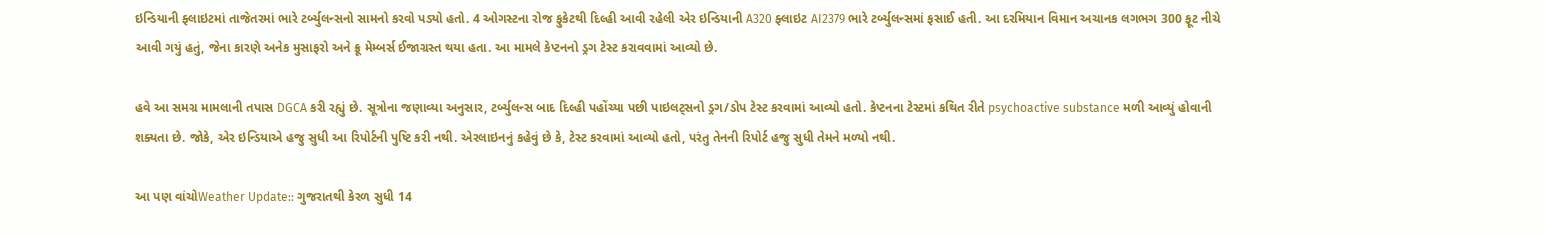ઇન્ડિયાની ફ્લાઇટમાં તાજેતરમાં ભારે ટર્બ્યુલન્સનો સામનો કરવો પડ્યો હતો. 4 ઓગસ્ટના રોજ ફુકેટથી દિલ્હી આવી રહેલી એર ઇન્ડિયાની A320 ફ્લાઇટ AI2379 ભારે ટર્બ્યુલન્સમાં ફસાઈ હતી. આ દરમિયાન વિમાન અચાનક લગભગ 300 ફૂટ નીચે આવી ગયું હતું, જેના કારણે અનેક મુસાફરો અને ક્રૂ મેમ્બર્સ ઈજાગ્રસ્ત થયા હતા. આ મામલે કેપ્ટનનો ડ્રગ ટેસ્ટ કરાવવામાં આવ્યો છે.

હવે આ સમગ્ર મામલાની તપાસ DGCA કરી રહ્યું છે. સૂત્રોના જણાવ્યા અનુસાર, ટર્બ્યુલન્સ બાદ દિલ્હી પહોંચ્યા પછી પાઇલટ્સનો ડ્રગ/ડોપ ટેસ્ટ કરવામાં આવ્યો હતો. કેપ્ટનના ટેસ્ટમાં કથિત રીતે psychoactive substance મળી આવ્યું હોવાની શક્યતા છે. જોકે, એર ઇન્ડિયાએ હજુ સુધી આ રિપોર્ટની પુષ્ટિ કરી નથી. એરલાઇનનું કહેવું છે કે, ટેસ્ટ કરવામાં આવ્યો હતો, પરંતુ તેનની રિપોર્ટ હજુ સુધી તેમને મળ્યો નથી.

આ પણ વાંચોWeather Update:: ગુજરાતથી કેરળ સુધી 14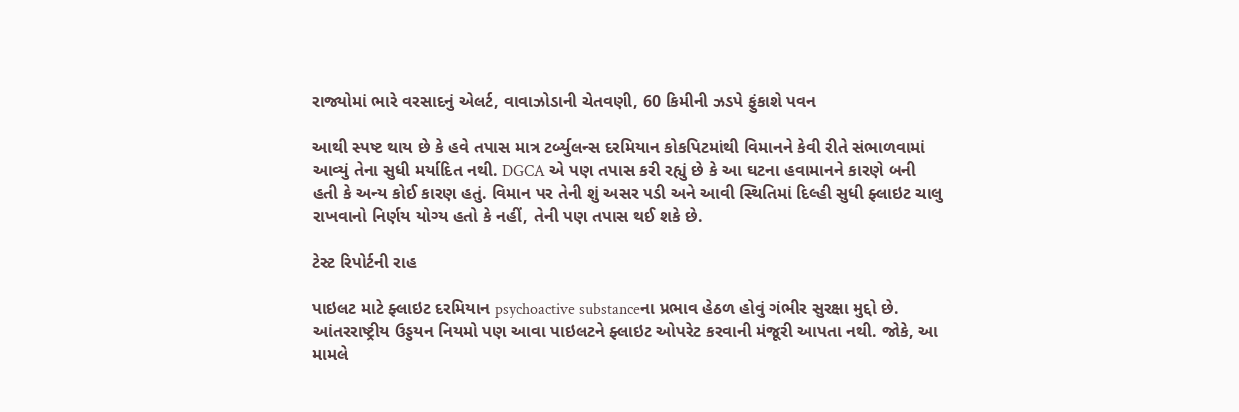રાજ્યોમાં ભારે વરસાદનું એલર્ટ, વાવાઝોડાની ચેતવણી, 60 કિમીની ઝડપે ફુંકાશે પવન

આથી સ્પષ્ટ થાય છે કે હવે તપાસ માત્ર ટર્બ્યુલન્સ દરમિયાન કોકપિટમાંથી વિમાનને કેવી રીતે સંભાળવામાં આવ્યું તેના સુધી મર્યાદિત નથી. DGCA એ પણ તપાસ કરી રહ્યું છે કે આ ઘટના હવામાનને કારણે બની હતી કે અન્ય કોઈ કારણ હતું. વિમાન પર તેની શું અસર પડી અને આવી સ્થિતિમાં દિલ્હી સુધી ફ્લાઇટ ચાલુ રાખવાનો નિર્ણય યોગ્ય હતો કે નહીં, તેની પણ તપાસ થઈ શકે છે.

ટેસ્ટ રિપોર્ટની રાહ

પાઇલટ માટે ફ્લાઇટ દરમિયાન psychoactive substanceના પ્રભાવ હેઠળ હોવું ગંભીર સુરક્ષા મુદ્દો છે. આંતરરાષ્ટ્રીય ઉડ્ડયન નિયમો પણ આવા પાઇલટને ફ્લાઇટ ઓપરેટ કરવાની મંજૂરી આપતા નથી. જોકે, આ મામલે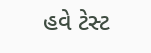હવે ટેસ્ટ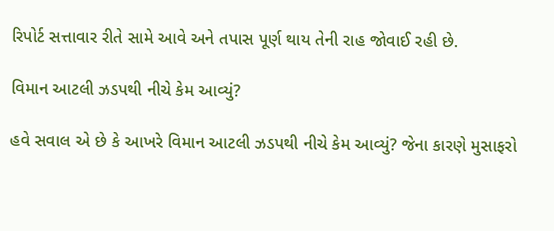રિપોર્ટ સત્તાવાર રીતે સામે આવે અને તપાસ પૂર્ણ થાય તેની રાહ જોવાઈ રહી છે.

વિમાન આટલી ઝડપથી નીચે કેમ આવ્યું?

હવે સવાલ એ છે કે આખરે વિમાન આટલી ઝડપથી નીચે કેમ આવ્યું? જેના કારણે મુસાફરો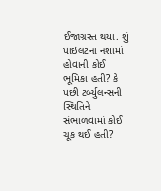ઈજાગ્રસ્ત થયા. શું પાઇલટના નશામાં હોવાની કોઈ ભૂમિકા હતી? કે પછી ટર્બ્યુલન્સની સ્થિતિને સંભાળવામાં કોઈ ચૂક થઈ હતી?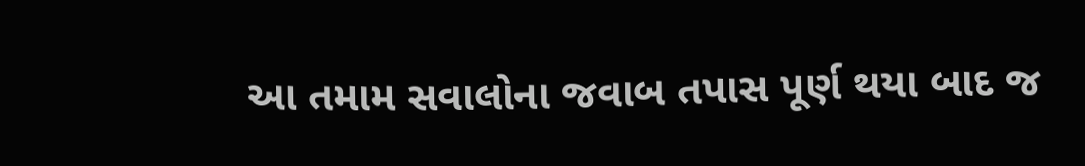આ તમામ સવાલોના જવાબ તપાસ પૂર્ણ થયા બાદ જ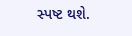સ્પષ્ટ થશે.